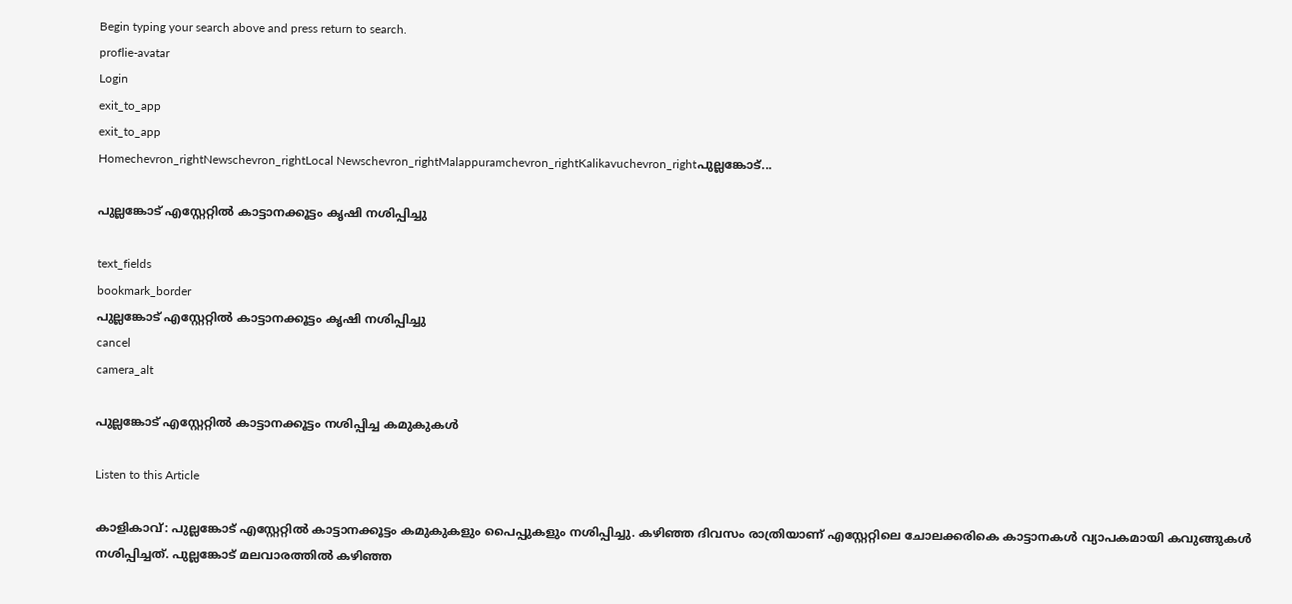Begin typing your search above and press return to search.
proflie-avatar
Login
exit_to_app
exit_to_app
Homechevron_rightNewschevron_rightLocal Newschevron_rightMalappuramchevron_rightKalikavuchevron_rightപുല്ലങ്കോട്...

പുല്ലങ്കോട് എസ്റ്റേറ്റിൽ കാട്ടാനക്കൂട്ടം കൃഷി നശിപ്പിച്ചു

text_fields
bookmark_border
പുല്ലങ്കോട് എസ്റ്റേറ്റിൽ കാട്ടാനക്കൂട്ടം കൃഷി നശിപ്പിച്ചു
cancel
camera_alt

പുല്ലങ്കോട് എസ്റ്റേറ്റിൽ കാട്ടാനക്കൂട്ടം നശിപ്പിച്ച കമുകുകൾ

Listen to this Article

കാളികാവ്: പുല്ലങ്കോട് എസ്റ്റേറ്റിൽ കാട്ടാനക്കൂട്ടം കമുകുകളും പൈപ്പുകളും നശിപ്പിച്ചു. കഴിഞ്ഞ ദിവസം രാത്രിയാണ് എസ്റ്റേറ്റിലെ ചോലക്കരികെ കാട്ടാനകൾ വ്യാപകമായി കവുങ്ങുകൾ നശിപ്പിച്ചത്. പുല്ലങ്കോട് മലവാരത്തിൽ കഴിഞ്ഞ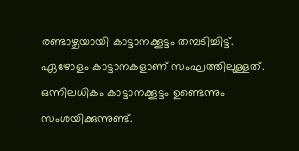രണ്ടാഴ്ചയായി കാട്ടാനക്കൂട്ടം തമ്പടിച്ചിട്ട്. ഏഴോളം കാട്ടാനകളാണ് സംഘത്തിലുള്ളത്. ഒന്നിലധികം കാട്ടാനക്കൂട്ടം ഉണ്ടെന്നും സംശയിക്കുന്നുണ്ട്.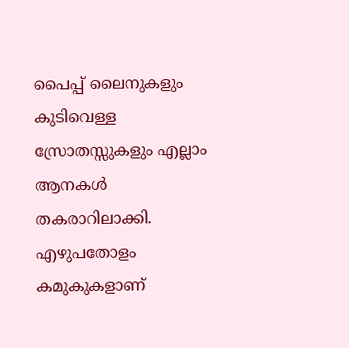പൈപ്പ് ലൈനുകളും കുടിവെള്ള സ്രോതസ്സുകളും എല്ലാം ആനകൾ തകരാറിലാക്കി. എഴുപതോളം കമുകുകളാണ്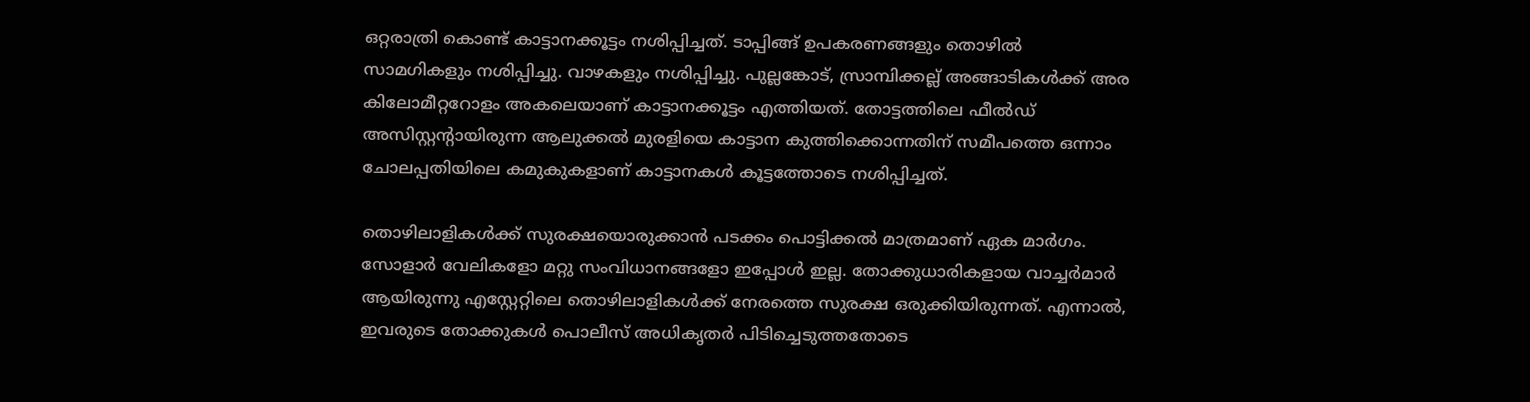ഒറ്റരാത്രി കൊണ്ട് കാട്ടാനക്കൂട്ടം നശിപ്പിച്ചത്. ടാപ്പിങ്ങ് ഉപകരണങ്ങളും തൊഴിൽ സാമഗികളും നശിപ്പിച്ചു. വാഴകളും നശിപ്പിച്ചു. പുല്ലങ്കോട്, സ്രാമ്പിക്കല്ല് അങ്ങാടികൾക്ക് അര കിലോമീറ്ററോളം അകലെയാണ് കാട്ടാനക്കൂട്ടം എത്തിയത്. തോട്ടത്തിലെ ഫീൽഡ് അസിസ്റ്റന്റായിരുന്ന ആലുക്കൽ മുരളിയെ കാട്ടാന കുത്തിക്കൊന്നതിന് സമീപത്തെ ഒന്നാം ചോലപ്പതിയിലെ കമുകുകളാണ് കാട്ടാനകൾ കൂട്ടത്തോടെ നശിപ്പിച്ചത്.

തൊഴിലാളികൾക്ക് സുരക്ഷയൊരുക്കാൻ പടക്കം പൊട്ടിക്കൽ മാത്രമാണ് ഏക മാർഗം. സോളാർ വേലികളോ മറ്റു സംവിധാനങ്ങളോ ഇപ്പോൾ ഇല്ല. തോക്കുധാരികളായ വാച്ചർമാർ ആയിരുന്നു എസ്റ്റേറ്റിലെ തൊഴിലാളികൾക്ക് നേരത്തെ സുരക്ഷ ഒരുക്കിയിരുന്നത്. എന്നാൽ, ഇവരുടെ തോക്കുകൾ പൊലീസ് അധികൃതർ പിടിച്ചെടുത്തതോടെ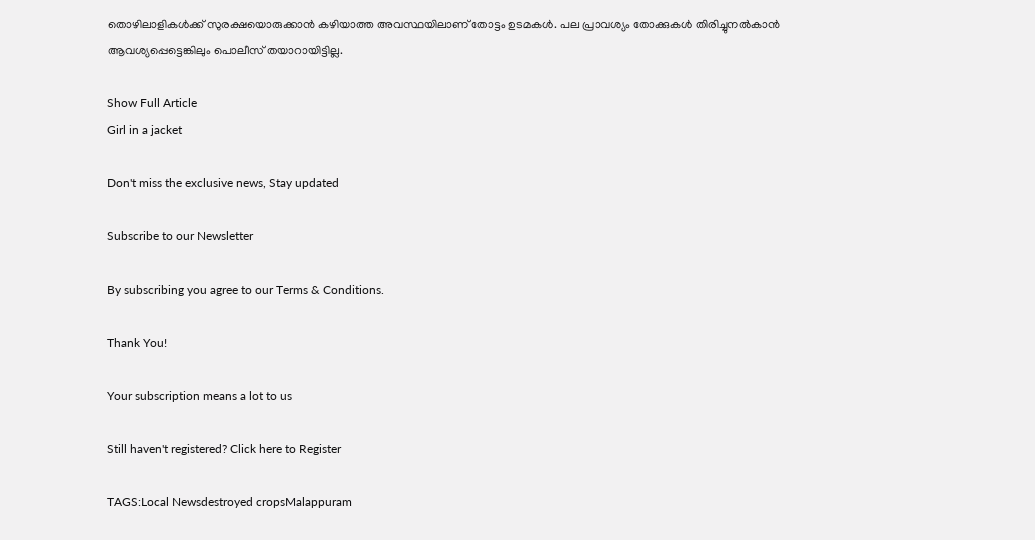തൊഴിലാളികൾക്ക് സുരക്ഷയൊരുക്കാൻ കഴിയാത്ത അവസ്ഥയിലാണ് തോട്ടം ഉടമകൾ. പല പ്രാവശ്യം തോക്കുകൾ തിരിച്ചുനൽകാൻ ആവശ്യപ്പെട്ടെങ്കിലും പൊലീസ് തയാറായിട്ടില്ല.

Show Full Article
Girl in a jacket

Don't miss the exclusive news, Stay updated

Subscribe to our Newsletter

By subscribing you agree to our Terms & Conditions.

Thank You!

Your subscription means a lot to us

Still haven't registered? Click here to Register

TAGS:Local Newsdestroyed cropsMalappuram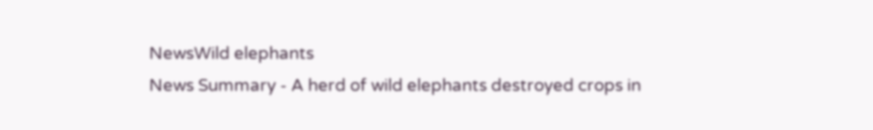NewsWild elephants
News Summary - A herd of wild elephants destroyed crops in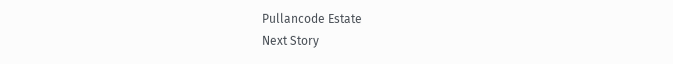Pullancode Estate
Next Story